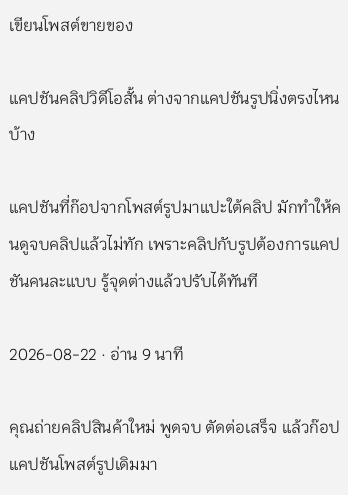เขียนโพสต์ขายของ

แคปชันคลิปวิดีโอสั้น ต่างจากแคปชันรูปนิ่งตรงไหนบ้าง

แคปชันที่ก๊อปจากโพสต์รูปมาแปะใต้คลิป มักทำให้คนดูจบคลิปแล้วไม่ทัก เพราะคลิปกับรูปต้องการแคปชันคนละแบบ รู้จุดต่างแล้วปรับได้ทันที

2026-08-22 · อ่าน 9 นาที

คุณถ่ายคลิปสินค้าใหม่ พูดจบ ตัดต่อเสร็จ แล้วก๊อปแคปชันโพสต์รูปเดิมมา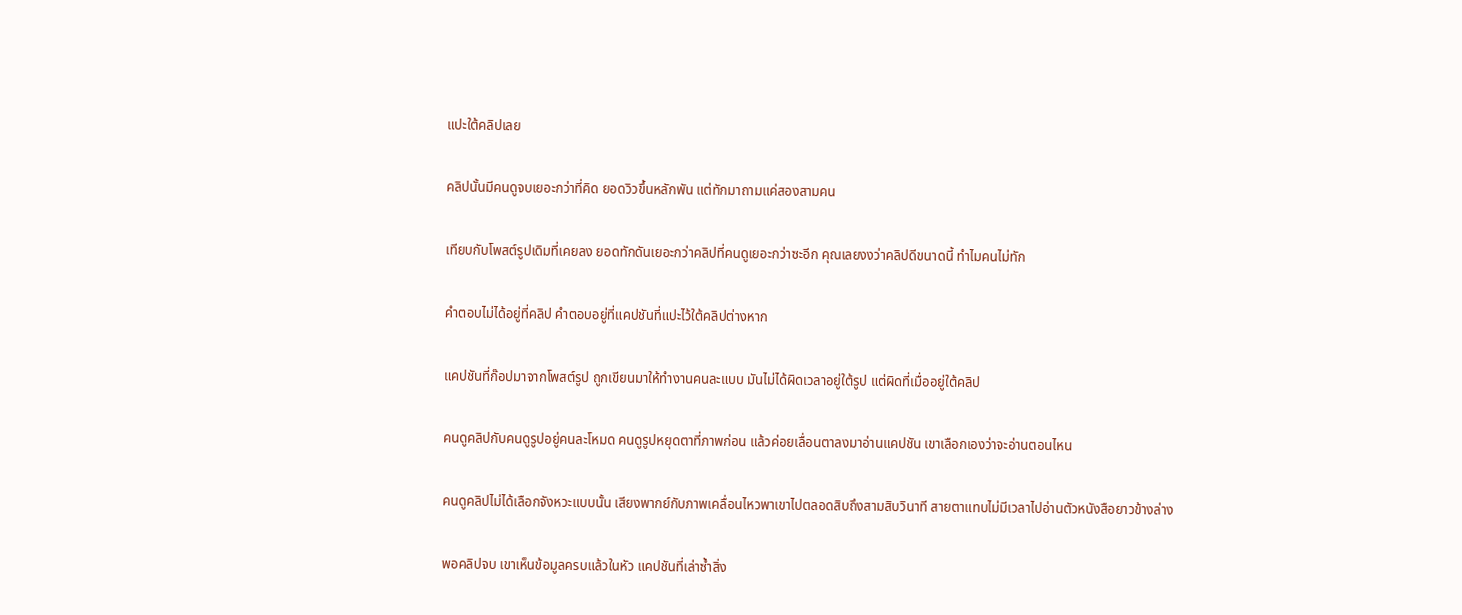แปะใต้คลิปเลย

คลิปนั้นมีคนดูจบเยอะกว่าที่คิด ยอดวิวขึ้นหลักพัน แต่ทักมาถามแค่สองสามคน

เทียบกับโพสต์รูปเดิมที่เคยลง ยอดทักดันเยอะกว่าคลิปที่คนดูเยอะกว่าซะอีก คุณเลยงงว่าคลิปดีขนาดนี้ ทำไมคนไม่ทัก

คำตอบไม่ได้อยู่ที่คลิป คำตอบอยู่ที่แคปชันที่แปะไว้ใต้คลิปต่างหาก

แคปชันที่ก๊อปมาจากโพสต์รูป ถูกเขียนมาให้ทำงานคนละแบบ มันไม่ได้ผิดเวลาอยู่ใต้รูป แต่ผิดที่เมื่ออยู่ใต้คลิป

คนดูคลิปกับคนดูรูปอยู่คนละโหมด คนดูรูปหยุดตาที่ภาพก่อน แล้วค่อยเลื่อนตาลงมาอ่านแคปชัน เขาเลือกเองว่าจะอ่านตอนไหน

คนดูคลิปไม่ได้เลือกจังหวะแบบนั้น เสียงพากย์กับภาพเคลื่อนไหวพาเขาไปตลอดสิบถึงสามสิบวินาที สายตาแทบไม่มีเวลาไปอ่านตัวหนังสือยาวข้างล่าง

พอคลิปจบ เขาเห็นข้อมูลครบแล้วในหัว แคปชันที่เล่าซ้ำสิ่ง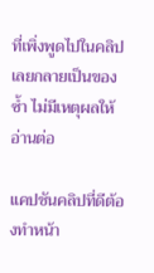ที่เพิ่งพูดไปในคลิปเลยกลายเป็นของซ้ำ ไม่มีเหตุผลให้อ่านต่อ

แคปชันคลิปที่ดีต้องทำหน้า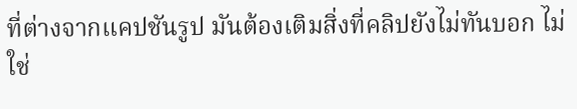ที่ต่างจากแคปชันรูป มันต้องเติมสิ่งที่คลิปยังไม่ทันบอก ไม่ใช่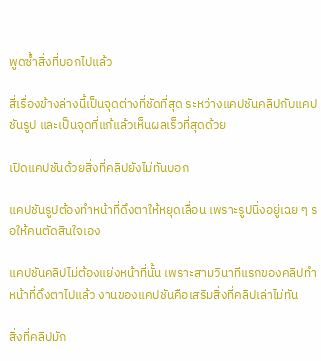พูดซ้ำสิ่งที่บอกไปแล้ว

สี่เรื่องข้างล่างนี้เป็นจุดต่างที่ชัดที่สุด ระหว่างแคปชันคลิปกับแคปชันรูป และเป็นจุดที่แก้แล้วเห็นผลเร็วที่สุดด้วย

เปิดแคปชันด้วยสิ่งที่คลิปยังไม่ทันบอก

แคปชันรูปต้องทำหน้าที่ดึงตาให้หยุดเลื่อน เพราะรูปนิ่งอยู่เฉย ๆ รอให้คนตัดสินใจเอง

แคปชันคลิปไม่ต้องแย่งหน้าที่นั้น เพราะสามวินาทีแรกของคลิปทำหน้าที่ดึงตาไปแล้ว งานของแคปชันคือเสริมสิ่งที่คลิปเล่าไม่ทัน

สิ่งที่คลิปมัก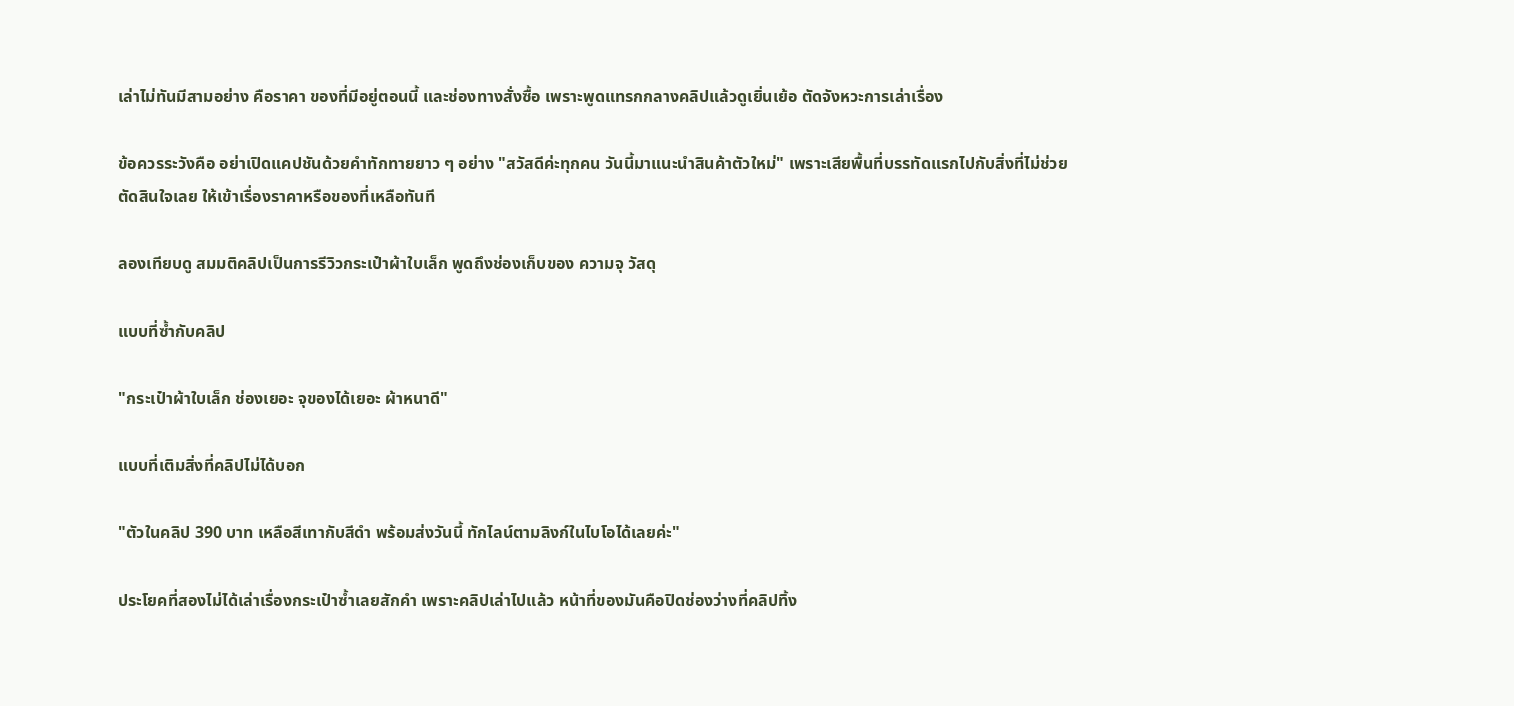เล่าไม่ทันมีสามอย่าง คือราคา ของที่มีอยู่ตอนนี้ และช่องทางสั่งซื้อ เพราะพูดแทรกกลางคลิปแล้วดูเยิ่นเย้อ ตัดจังหวะการเล่าเรื่อง

ข้อควรระวังคือ อย่าเปิดแคปชันด้วยคำทักทายยาว ๆ อย่าง "สวัสดีค่ะทุกคน วันนี้มาแนะนำสินค้าตัวใหม่" เพราะเสียพื้นที่บรรทัดแรกไปกับสิ่งที่ไม่ช่วยตัดสินใจเลย ให้เข้าเรื่องราคาหรือของที่เหลือทันที

ลองเทียบดู สมมติคลิปเป็นการรีวิวกระเป๋าผ้าใบเล็ก พูดถึงช่องเก็บของ ความจุ วัสดุ

แบบที่ซ้ำกับคลิป

"กระเป๋าผ้าใบเล็ก ช่องเยอะ จุของได้เยอะ ผ้าหนาดี"

แบบที่เติมสิ่งที่คลิปไม่ได้บอก

"ตัวในคลิป 390 บาท เหลือสีเทากับสีดำ พร้อมส่งวันนี้ ทักไลน์ตามลิงก์ในไบโอได้เลยค่ะ"

ประโยคที่สองไม่ได้เล่าเรื่องกระเป๋าซ้ำเลยสักคำ เพราะคลิปเล่าไปแล้ว หน้าที่ของมันคือปิดช่องว่างที่คลิปทิ้ง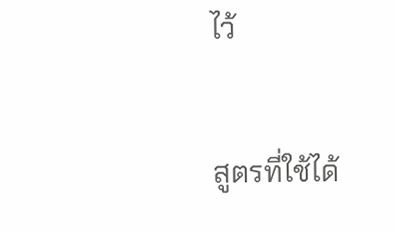ไว้

สูตรที่ใช้ได้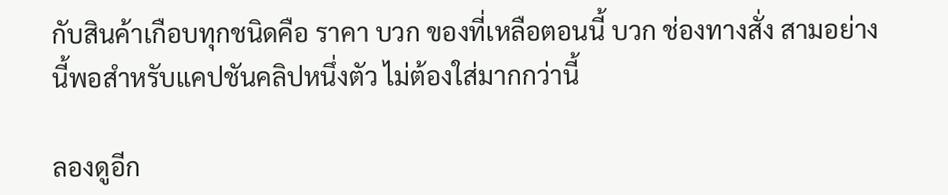กับสินค้าเกือบทุกชนิดคือ ราคา บวก ของที่เหลือตอนนี้ บวก ช่องทางสั่ง สามอย่างนี้พอสำหรับแคปชันคลิปหนึ่งตัว ไม่ต้องใส่มากกว่านี้

ลองดูอีก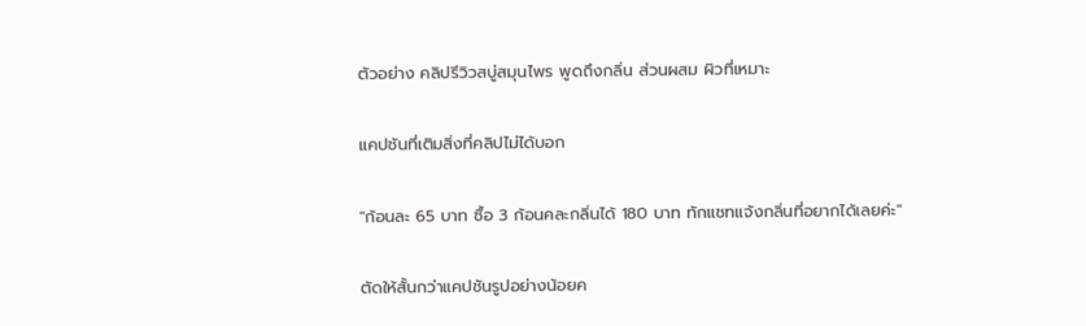ตัวอย่าง คลิปรีวิวสบู่สมุนไพร พูดถึงกลิ่น ส่วนผสม ผิวที่เหมาะ

แคปชันที่เติมสิ่งที่คลิปไม่ได้บอก

"ก้อนละ 65 บาท ซื้อ 3 ก้อนคละกลิ่นได้ 180 บาท ทักแชทแจ้งกลิ่นที่อยากได้เลยค่ะ"

ตัดให้สั้นกว่าแคปชันรูปอย่างน้อยค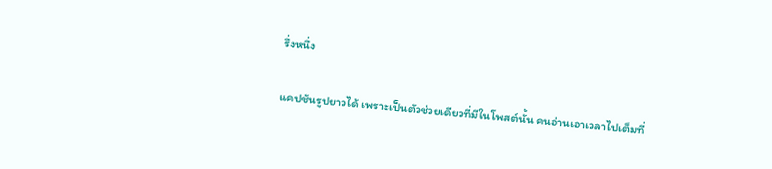รึ่งหนึ่ง

แคปชันรูปยาวได้ เพราะเป็นตัวช่วยเดียวที่มีในโพสต์นั้น คนอ่านเอาเวลาไปเต็มที่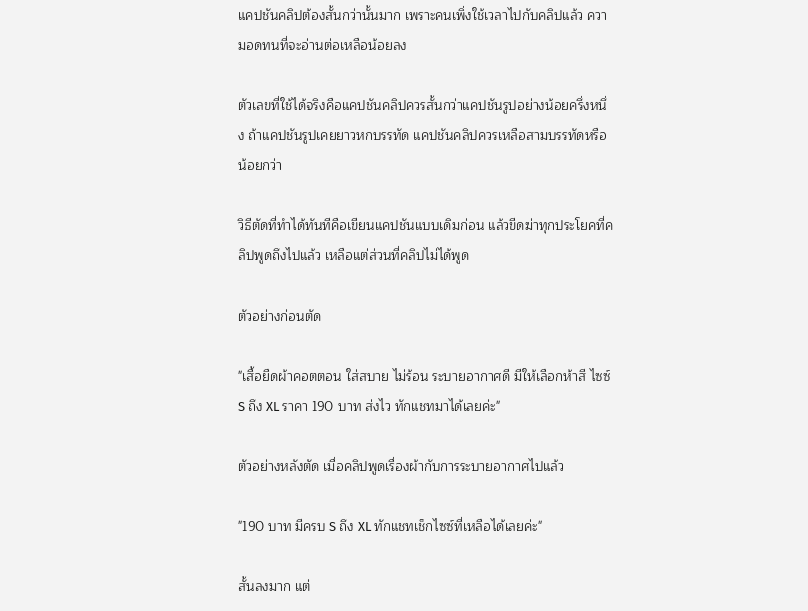แคปชันคลิปต้องสั้นกว่านั้นมาก เพราะคนเพิ่งใช้เวลาไปกับคลิปแล้ว ความอดทนที่จะอ่านต่อเหลือน้อยลง

ตัวเลขที่ใช้ได้จริงคือแคปชันคลิปควรสั้นกว่าแคปชันรูปอย่างน้อยครึ่งหนึ่ง ถ้าแคปชันรูปเคยยาวหกบรรทัด แคปชันคลิปควรเหลือสามบรรทัดหรือน้อยกว่า

วิธีตัดที่ทำได้ทันทีคือเขียนแคปชันแบบเดิมก่อน แล้วขีดฆ่าทุกประโยคที่คลิปพูดถึงไปแล้ว เหลือแต่ส่วนที่คลิปไม่ได้พูด

ตัวอย่างก่อนตัด

"เสื้อยืดผ้าคอตตอน ใส่สบาย ไม่ร้อน ระบายอากาศดี มีให้เลือกห้าสี ไซซ์ S ถึง XL ราคา 190 บาท ส่งไว ทักแชทมาได้เลยค่ะ"

ตัวอย่างหลังตัด เมื่อคลิปพูดเรื่องผ้ากับการระบายอากาศไปแล้ว

"190 บาท มีครบ S ถึง XL ทักแชทเช็กไซซ์ที่เหลือได้เลยค่ะ"

สั้นลงมาก แต่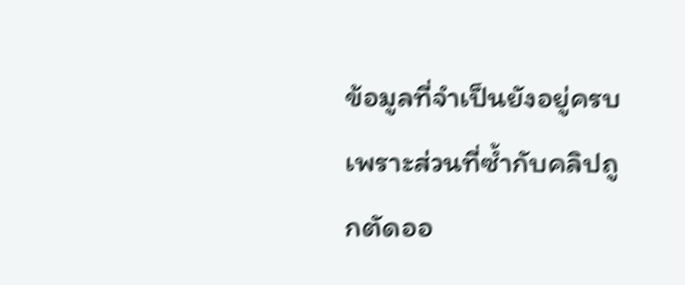ข้อมูลที่จำเป็นยังอยู่ครบ เพราะส่วนที่ซ้ำกับคลิปถูกตัดออ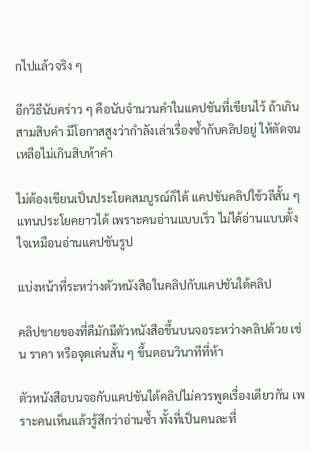กไปแล้วจริง ๆ

อีกวิธีนับคร่าว ๆ คือนับจำนวนคำในแคปชันที่เขียนไว้ ถ้าเกินสามสิบคำ มีโอกาสสูงว่ากำลังเล่าเรื่องซ้ำกับคลิปอยู่ ให้ตัดจนเหลือไม่เกินสิบห้าคำ

ไม่ต้องเขียนเป็นประโยคสมบูรณ์ก็ได้ แคปชันคลิปใช้วลีสั้น ๆ แทนประโยคยาวได้ เพราะคนอ่านแบบเร็ว ไม่ได้อ่านแบบตั้งใจเหมือนอ่านแคปชันรูป

แบ่งหน้าที่ระหว่างตัวหนังสือในคลิปกับแคปชันใต้คลิป

คลิปขายของที่ดีมักมีตัวหนังสือขึ้นบนจอระหว่างคลิปด้วย เช่น ราคา หรือจุดเด่นสั้น ๆ ขึ้นตอนวินาทีที่ห้า

ตัวหนังสือบนจอกับแคปชันใต้คลิปไม่ควรพูดเรื่องเดียวกัน เพราะคนเห็นแล้วรู้สึกว่าอ่านซ้ำ ทั้งที่เป็นคนละที่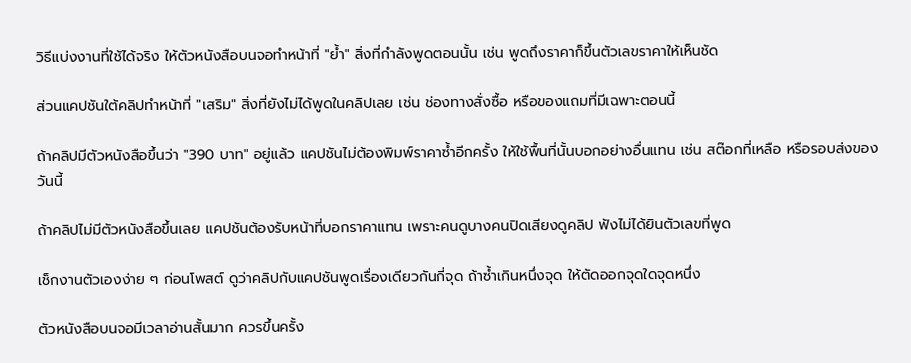วิธีแบ่งงานที่ใช้ได้จริง ให้ตัวหนังสือบนจอทำหน้าที่ "ย้ำ" สิ่งที่กำลังพูดตอนนั้น เช่น พูดถึงราคาก็ขึ้นตัวเลขราคาให้เห็นชัด

ส่วนแคปชันใต้คลิปทำหน้าที่ "เสริม" สิ่งที่ยังไม่ได้พูดในคลิปเลย เช่น ช่องทางสั่งซื้อ หรือของแถมที่มีเฉพาะตอนนี้

ถ้าคลิปมีตัวหนังสือขึ้นว่า "390 บาท" อยู่แล้ว แคปชันไม่ต้องพิมพ์ราคาซ้ำอีกครั้ง ให้ใช้พื้นที่นั้นบอกอย่างอื่นแทน เช่น สต๊อกที่เหลือ หรือรอบส่งของวันนี้

ถ้าคลิปไม่มีตัวหนังสือขึ้นเลย แคปชันต้องรับหน้าที่บอกราคาแทน เพราะคนดูบางคนปิดเสียงดูคลิป ฟังไม่ได้ยินตัวเลขที่พูด

เช็กงานตัวเองง่าย ๆ ก่อนโพสต์ ดูว่าคลิปกับแคปชันพูดเรื่องเดียวกันกี่จุด ถ้าซ้ำเกินหนึ่งจุด ให้ตัดออกจุดใดจุดหนึ่ง

ตัวหนังสือบนจอมีเวลาอ่านสั้นมาก ควรขึ้นครั้ง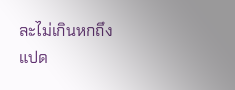ละไม่เกินหกถึงแปด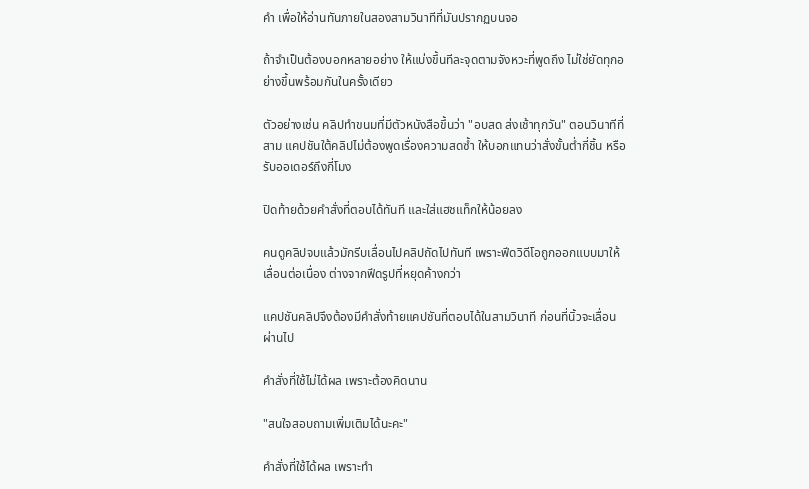คำ เพื่อให้อ่านทันภายในสองสามวินาทีที่มันปรากฏบนจอ

ถ้าจำเป็นต้องบอกหลายอย่าง ให้แบ่งขึ้นทีละจุดตามจังหวะที่พูดถึง ไม่ใช่ยัดทุกอย่างขึ้นพร้อมกันในครั้งเดียว

ตัวอย่างเช่น คลิปทำขนมที่มีตัวหนังสือขึ้นว่า "อบสด ส่งเช้าทุกวัน" ตอนวินาทีที่สาม แคปชันใต้คลิปไม่ต้องพูดเรื่องความสดซ้ำ ให้บอกแทนว่าสั่งขั้นต่ำกี่ชิ้น หรือรับออเดอร์ถึงกี่โมง

ปิดท้ายด้วยคำสั่งที่ตอบได้ทันที และใส่แฮชแท็กให้น้อยลง

คนดูคลิปจบแล้วมักรีบเลื่อนไปคลิปถัดไปทันที เพราะฟีดวิดีโอถูกออกแบบมาให้เลื่อนต่อเนื่อง ต่างจากฟีดรูปที่หยุดค้างกว่า

แคปชันคลิปจึงต้องมีคำสั่งท้ายแคปชันที่ตอบได้ในสามวินาที ก่อนที่นิ้วจะเลื่อนผ่านไป

คำสั่งที่ใช้ไม่ได้ผล เพราะต้องคิดนาน

"สนใจสอบถามเพิ่มเติมได้นะคะ"

คำสั่งที่ใช้ได้ผล เพราะทำ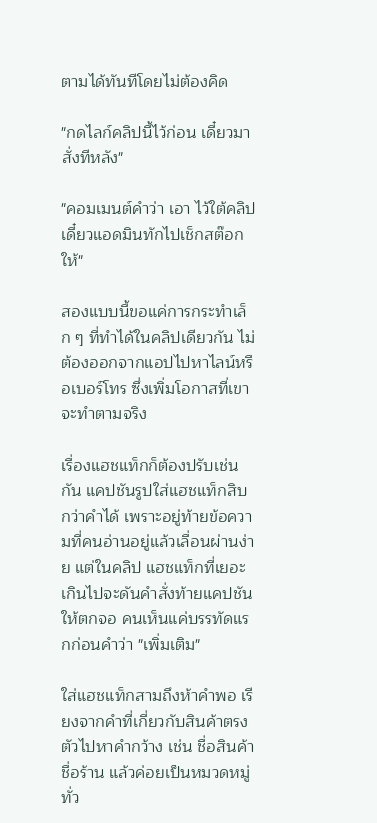ตามได้ทันทีโดยไม่ต้องคิด

"กดไลก์คลิปนี้ไว้ก่อน เดี๋ยวมาสั่งทีหลัง"

"คอมเมนต์คำว่า เอา ไว้ใต้คลิป เดี๋ยวแอดมินทักไปเช็กสต๊อกให้"

สองแบบนี้ขอแค่การกระทำเล็ก ๆ ที่ทำได้ในคลิปเดียวกัน ไม่ต้องออกจากแอปไปหาไลน์หรือเบอร์โทร ซึ่งเพิ่มโอกาสที่เขาจะทำตามจริง

เรื่องแฮชแท็กก็ต้องปรับเช่นกัน แคปชันรูปใส่แฮชแท็กสิบกว่าคำได้ เพราะอยู่ท้ายข้อความที่คนอ่านอยู่แล้วเลื่อนผ่านง่าย แต่ในคลิป แฮชแท็กที่เยอะเกินไปจะดันคำสั่งท้ายแคปชันให้ตกจอ คนเห็นแค่บรรทัดแรกก่อนคำว่า "เพิ่มเติม"

ใส่แฮชแท็กสามถึงห้าคำพอ เรียงจากคำที่เกี่ยวกับสินค้าตรงตัวไปหาคำกว้าง เช่น ชื่อสินค้า ชื่อร้าน แล้วค่อยเป็นหมวดหมู่ทั่ว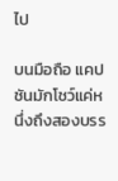ไป

บนมือถือ แคปชันมักโชว์แค่หนึ่งถึงสองบรร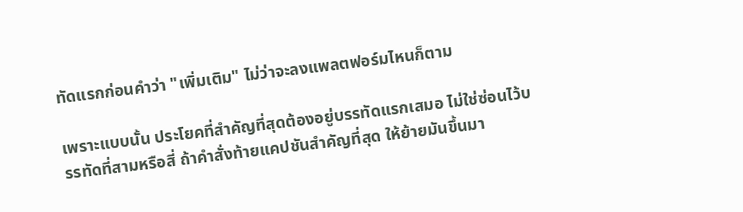ทัดแรกก่อนคำว่า "เพิ่มเติม" ไม่ว่าจะลงแพลตฟอร์มไหนก็ตาม

เพราะแบบนั้น ประโยคที่สำคัญที่สุดต้องอยู่บรรทัดแรกเสมอ ไม่ใช่ซ่อนไว้บรรทัดที่สามหรือสี่ ถ้าคำสั่งท้ายแคปชันสำคัญที่สุด ให้ย้ายมันขึ้นมา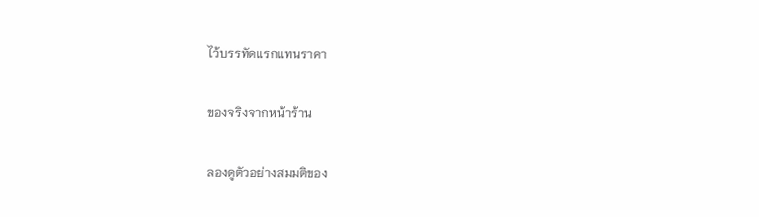ไว้บรรทัดแรกแทนราคา

ของจริงจากหน้าร้าน

ลองดูตัวอย่างสมมติของ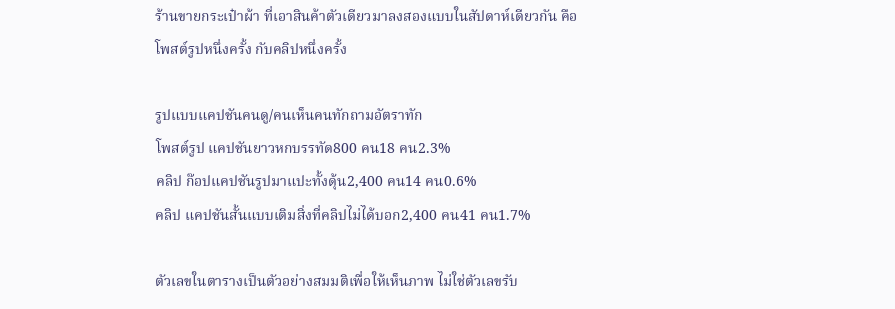ร้านขายกระเป๋าผ้า ที่เอาสินค้าตัวเดียวมาลงสองแบบในสัปดาห์เดียวกัน คือโพสต์รูปหนึ่งครั้ง กับคลิปหนึ่งครั้ง

รูปแบบแคปชันคนดู/คนเห็นคนทักถามอัตราทัก
โพสต์รูป แคปชันยาวหกบรรทัด800 คน18 คน2.3%
คลิป ก๊อปแคปชันรูปมาแปะทั้งดุ้น2,400 คน14 คน0.6%
คลิป แคปชันสั้นแบบเติมสิ่งที่คลิปไม่ได้บอก2,400 คน41 คน1.7%

ตัวเลขในตารางเป็นตัวอย่างสมมติเพื่อให้เห็นภาพ ไม่ใช่ตัวเลขรับ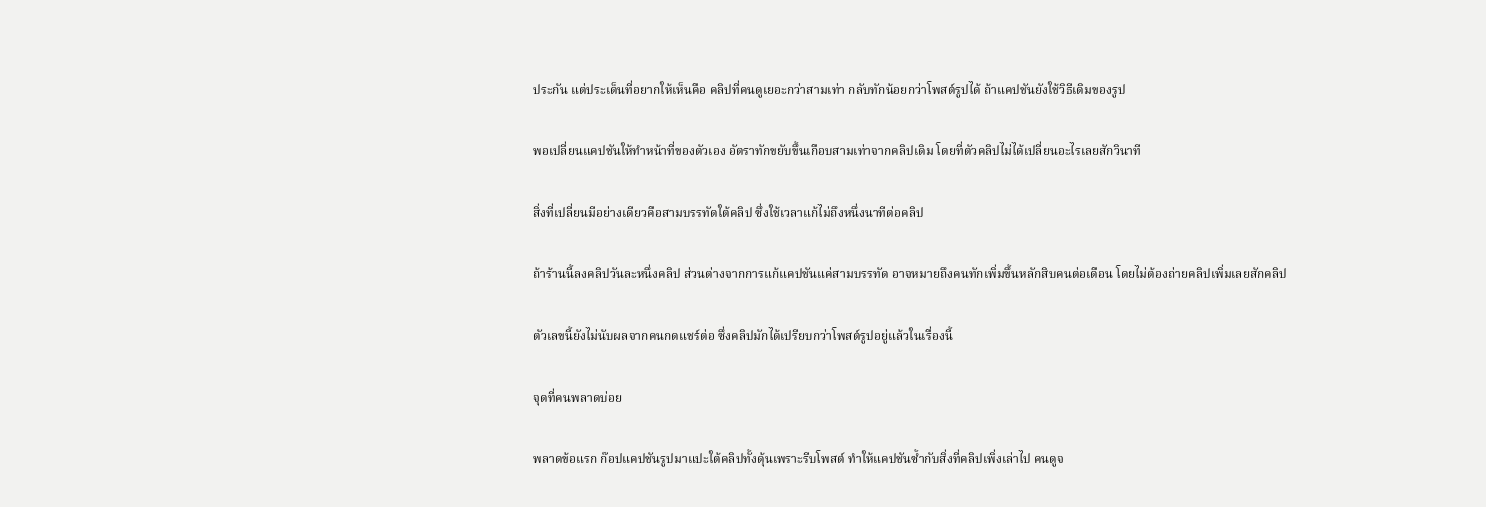ประกัน แต่ประเด็นที่อยากให้เห็นคือ คลิปที่คนดูเยอะกว่าสามเท่า กลับทักน้อยกว่าโพสต์รูปได้ ถ้าแคปชันยังใช้วิธีเดิมของรูป

พอเปลี่ยนแคปชันให้ทำหน้าที่ของตัวเอง อัตราทักขยับขึ้นเกือบสามเท่าจากคลิปเดิม โดยที่ตัวคลิปไม่ได้เปลี่ยนอะไรเลยสักวินาที

สิ่งที่เปลี่ยนมีอย่างเดียวคือสามบรรทัดใต้คลิป ซึ่งใช้เวลาแก้ไม่ถึงหนึ่งนาทีต่อคลิป

ถ้าร้านนี้ลงคลิปวันละหนึ่งคลิป ส่วนต่างจากการแก้แคปชันแค่สามบรรทัด อาจหมายถึงคนทักเพิ่มขึ้นหลักสิบคนต่อเดือน โดยไม่ต้องถ่ายคลิปเพิ่มเลยสักคลิป

ตัวเลขนี้ยังไม่นับผลจากคนกดแชร์ต่อ ซึ่งคลิปมักได้เปรียบกว่าโพสต์รูปอยู่แล้วในเรื่องนี้

จุดที่คนพลาดบ่อย

พลาดข้อแรก ก๊อปแคปชันรูปมาแปะใต้คลิปทั้งดุ้นเพราะรีบโพสต์ ทำให้แคปชันซ้ำกับสิ่งที่คลิปเพิ่งเล่าไป คนดูจ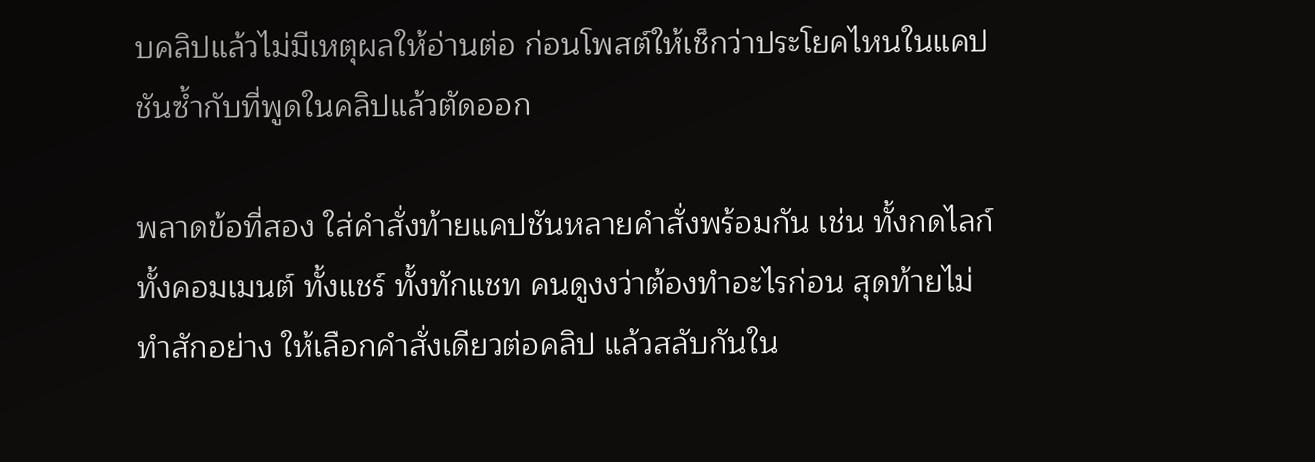บคลิปแล้วไม่มีเหตุผลให้อ่านต่อ ก่อนโพสต์ให้เช็กว่าประโยคไหนในแคปชันซ้ำกับที่พูดในคลิปแล้วตัดออก

พลาดข้อที่สอง ใส่คำสั่งท้ายแคปชันหลายคำสั่งพร้อมกัน เช่น ทั้งกดไลก์ ทั้งคอมเมนต์ ทั้งแชร์ ทั้งทักแชท คนดูงงว่าต้องทำอะไรก่อน สุดท้ายไม่ทำสักอย่าง ให้เลือกคำสั่งเดียวต่อคลิป แล้วสลับกันใน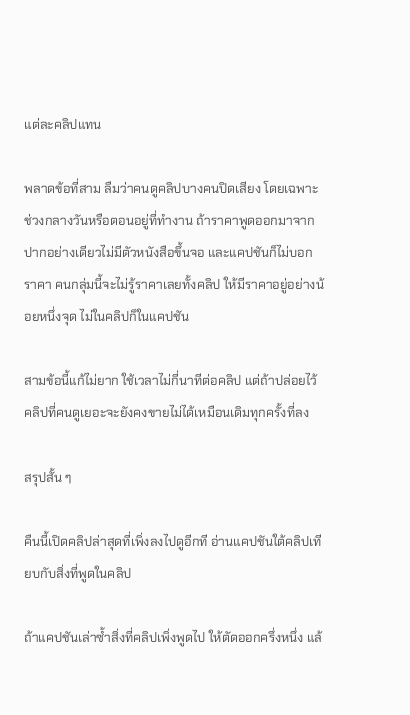แต่ละคลิปแทน

พลาดข้อที่สาม ลืมว่าคนดูคลิปบางคนปิดเสียง โดยเฉพาะช่วงกลางวันหรือตอนอยู่ที่ทำงาน ถ้าราคาพูดออกมาจากปากอย่างเดียวไม่มีตัวหนังสือขึ้นจอ และแคปชันก็ไม่บอกราคา คนกลุ่มนี้จะไม่รู้ราคาเลยทั้งคลิป ให้มีราคาอยู่อย่างน้อยหนึ่งจุด ไม่ในคลิปก็ในแคปชัน

สามข้อนี้แก้ไม่ยาก ใช้เวลาไม่กี่นาทีต่อคลิป แต่ถ้าปล่อยไว้ คลิปที่คนดูเยอะจะยังคงขายไม่ได้เหมือนเดิมทุกครั้งที่ลง

สรุปสั้น ๆ

คืนนี้เปิดคลิปล่าสุดที่เพิ่งลงไปดูอีกที อ่านแคปชันใต้คลิปเทียบกับสิ่งที่พูดในคลิป

ถ้าแคปชันเล่าซ้ำสิ่งที่คลิปเพิ่งพูดไป ให้ตัดออกครึ่งหนึ่ง แล้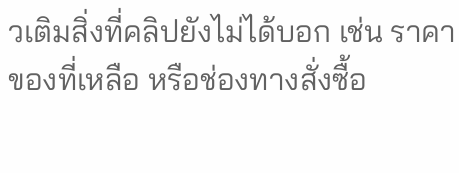วเติมสิ่งที่คลิปยังไม่ได้บอก เช่น ราคา ของที่เหลือ หรือช่องทางสั่งซื้อ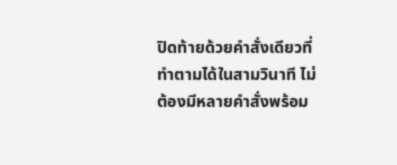ปิดท้ายด้วยคำสั่งเดียวที่ทำตามได้ในสามวินาที ไม่ต้องมีหลายคำสั่งพร้อม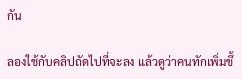กัน

ลองใช้กับคลิปถัดไปที่จะลง แล้วดูว่าคนทักเพิ่มขึ้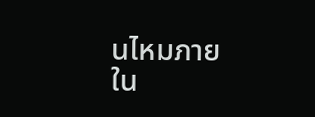นไหมภายใน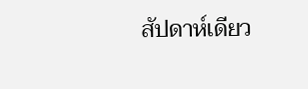สัปดาห์เดียว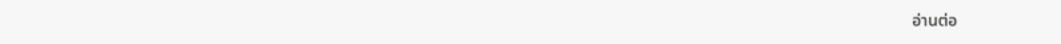อ่านต่อ